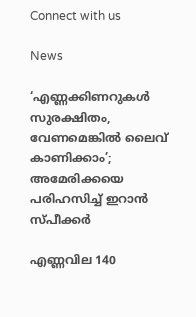Connect with us

News

‘എണ്ണക്കിണറുകള്‍ സുരക്ഷിതം, വേണമെങ്കില്‍ ലൈവ് കാണിക്കാം’; അമേരിക്കയെ പരിഹസിച്ച് ഇറാന്‍ സ്പീക്കര്‍

എണ്ണവില 140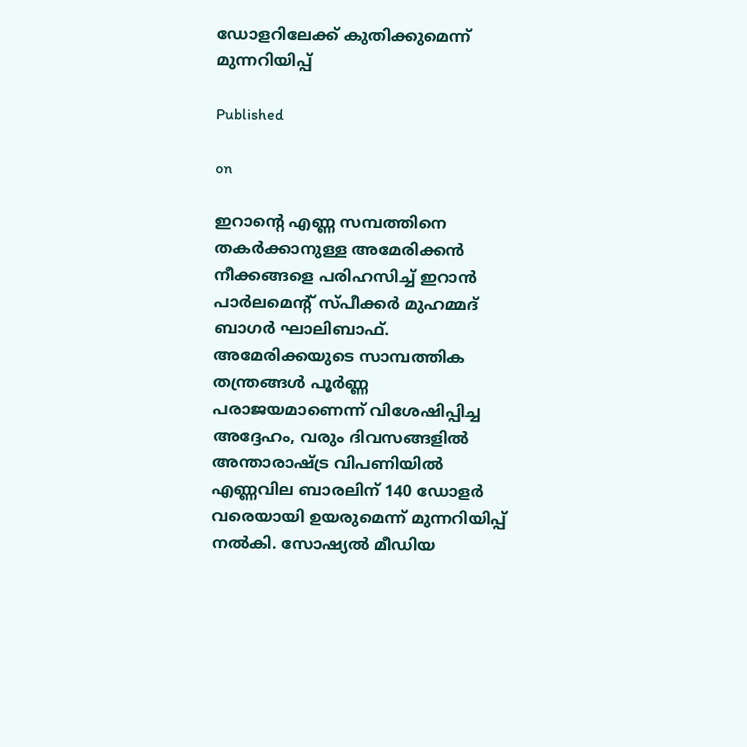ഡോളറിലേക്ക് കുതിക്കുമെന്ന് മുന്നറിയിപ്പ്

Published

on

ഇറാന്റെ എണ്ണ സമ്പത്തിനെ തകർക്കാനുള്ള അമേരിക്കൻ നീക്കങ്ങളെ പരിഹസിച്ച് ഇറാൻ പാർലമെന്റ് സ്പീക്കർ മുഹമ്മദ് ബാഗർ ഘാലിബാഫ്. അമേരിക്കയുടെ സാമ്പത്തിക തന്ത്രങ്ങൾ പൂർണ്ണ പരാജയമാണെന്ന് വിശേഷിപ്പിച്ച അദ്ദേഹം, വരും ദിവസങ്ങളിൽ അന്താരാഷ്ട്ര വിപണിയിൽ എണ്ണവില ബാരലിന് 140 ഡോളർ വരെയായി ഉയരുമെന്ന് മുന്നറിയിപ്പ് നൽകി. സോഷ്യൽ മീഡിയ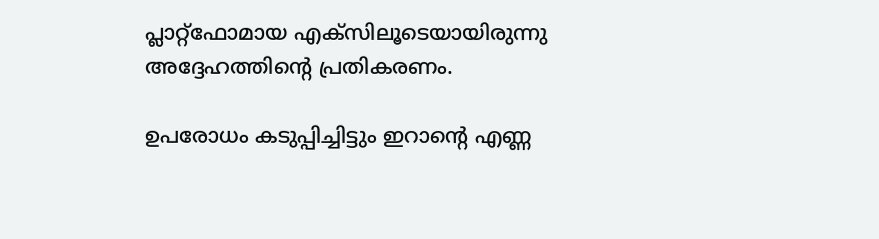പ്ലാറ്റ്‌ഫോമായ എക്സിലൂടെയായിരുന്നു അദ്ദേഹത്തിന്റെ പ്രതികരണം.

ഉപരോധം കടുപ്പിച്ചിട്ടും ഇറാന്റെ എണ്ണ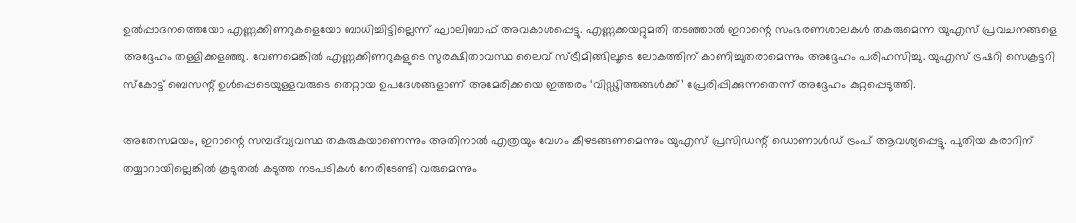ഉൽപ്പാദനത്തെയോ എണ്ണക്കിണറുകളെയോ ബാധിച്ചിട്ടില്ലെന്ന് ഘാലിബാഫ് അവകാശപ്പെട്ടു. എണ്ണക്കയറ്റുമതി തടഞ്ഞാൽ ഇറാന്റെ സംഭരണശാലകൾ തകരുമെന്ന യുഎസ് പ്രവചനങ്ങളെ അദ്ദേഹം തള്ളിക്കളഞ്ഞു. വേണമെങ്കിൽ എണ്ണക്കിണറുകളുടെ സുരക്ഷിതാവസ്ഥ ലൈവ് സ്ട്രീമിങ്ങിലൂടെ ലോകത്തിന് കാണിച്ചുതരാമെന്നും അദ്ദേഹം പരിഹസിച്ചു. യുഎസ് ട്രഷറി സെക്രട്ടറി സ്കോട്ട് ബെസന്റ് ഉൾപ്പെടെയുള്ളവരുടെ തെറ്റായ ഉപദേശങ്ങളാണ് അമേരിക്കയെ ഇത്തരം ‘വിഡ്ഢിത്തങ്ങൾക്ക്’ പ്രേരിപ്പിക്കുന്നതെന്ന് അദ്ദേഹം കുറ്റപ്പെടുത്തി.

അതേസമയം, ഇറാന്റെ സമ്പദ്‌വ്യവസ്ഥ തകരുകയാണെന്നും അതിനാൽ എത്രയും വേഗം കീഴടങ്ങണമെന്നും യുഎസ് പ്രസിഡന്റ് ഡൊണാൾഡ് ട്രംപ് ആവശ്യപ്പെട്ടു. പുതിയ കരാറിന് തയ്യാറായില്ലെങ്കിൽ കൂടുതൽ കടുത്ത നടപടികൾ നേരിടേണ്ടി വരുമെന്നും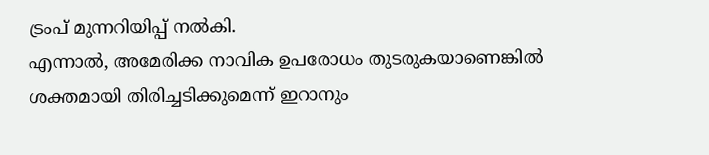ട്രംപ് മുന്നറിയിപ്പ് നൽകി.
എന്നാൽ, അമേരിക്ക നാവിക ഉപരോധം തുടരുകയാണെങ്കിൽ ശക്തമായി തിരിച്ചടിക്കുമെന്ന് ഇറാനും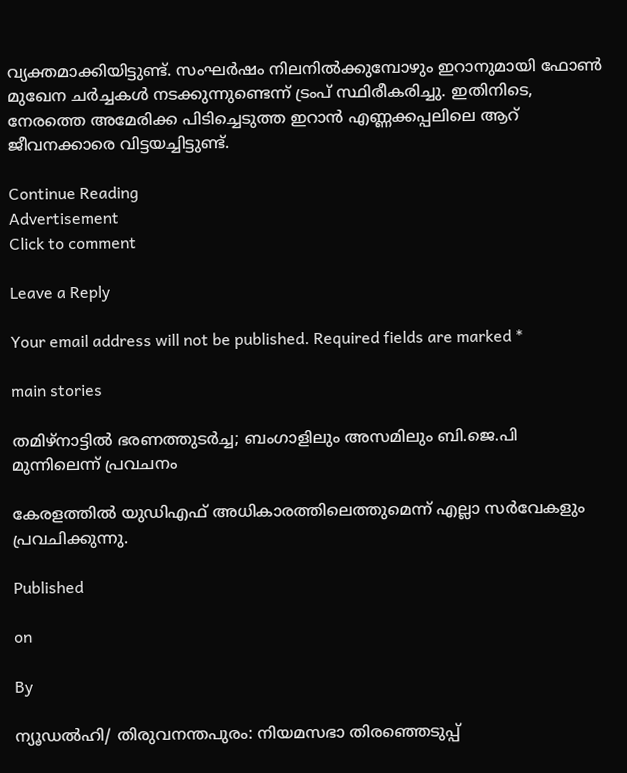വ്യക്തമാക്കിയിട്ടുണ്ട്. സംഘർഷം നിലനിൽക്കുമ്പോഴും ഇറാനുമായി ഫോൺ മുഖേന ചർച്ചകൾ നടക്കുന്നുണ്ടെന്ന് ട്രംപ് സ്ഥിരീകരിച്ചു. ഇതിനിടെ, നേരത്തെ അമേരിക്ക പിടിച്ചെടുത്ത ഇറാൻ എണ്ണക്കപ്പലിലെ ആറ് ജീവനക്കാരെ വിട്ടയച്ചിട്ടുണ്ട്.

Continue Reading
Advertisement
Click to comment

Leave a Reply

Your email address will not be published. Required fields are marked *

main stories

തമിഴ്നാട്ടില്‍ ഭരണത്തുടര്‍ച്ച; ബംഗാളിലും അസമിലും ബി.ജെ.പി മുന്നിലെന്ന് പ്രവചനം

കേരളത്തില്‍ യുഡിഎഫ് അധികാരത്തിലെത്തുമെന്ന് എല്ലാ സര്‍വേകളും പ്രവചിക്കുന്നു.

Published

on

By

ന്യൂഡല്‍ഹി/ തിരുവനന്തപുരം: നിയമസഭാ തിരഞ്ഞെടുപ്പ്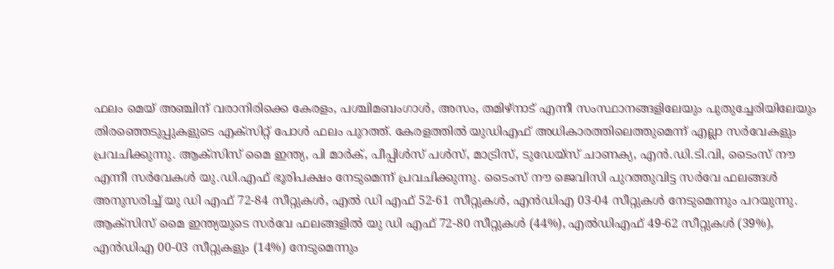ഫലം മെയ് അഞ്ചിന് വരാനിരിക്കെ കേരളം, പശ്ചിമബംഗാള്‍, അസം, തമിഴ്നാട് എന്നീ സംസ്ഥാനങ്ങളിലേയും പുതുച്ചേരിയിലേയും തിരഞ്ഞെടുപ്പുകളുടെ എക്സിറ്റ് പോള്‍ ഫലം പുറത്ത്. കേരളത്തില്‍ യുഡിഎഫ് അധികാരത്തിലെത്തുമെന്ന് എല്ലാ സര്‍വേകളും പ്രവചിക്കുന്നു. ആക്സിസ് മൈ ഇന്ത്യ, പി മാര്‍ക്, പീപ്പിള്‍സ് പള്‍സ്, മാട്രിസ്, ടുഡേയ്സ് ചാണക്യ, എന്‍.ഡി.ടി.വി, ടൈംസ് നൗ എന്നീ സര്‍വേകള്‍ യു.ഡി.എഫ് ഭൂരിപക്ഷം നേടുമെന്ന് പ്രവചിക്കുന്നു. ടൈംസ് നൗ ജെവിസി പുറത്തുവിട്ട സര്‍വേ ഫലങ്ങള്‍ അനുസരിച്ച് യു ഡി എഫ് 72-84 സീറ്റുകള്‍, എല്‍ ഡി എഫ് 52-61 സീറ്റുകള്‍, എന്‍ഡിഎ 03-04 സീറ്റുകള്‍ നേടുമെന്നും പറയുന്നു. ആക്സിസ് മൈ ഇന്ത്യയുടെ സര്‍വേ ഫലങ്ങളില്‍ യു ഡി എഫ് 72-80 സീറ്റുകള്‍ (44%), എല്‍ഡിഎഫ് 49-62 സീറ്റുകള്‍ (39%), എന്‍ഡിഎ 00-03 സീറ്റുകളും (14%) നേടുമെന്നും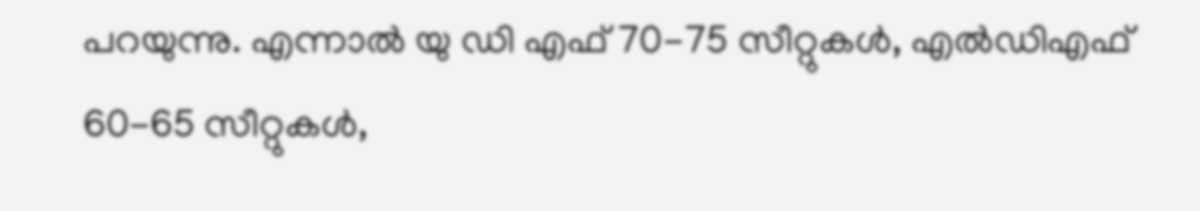പറയുന്നു. എന്നാല്‍ യു ഡി എഫ് 70-75 സീറ്റുകള്‍, എല്‍ഡിഎഫ് 60-65 സീറ്റുകള്‍,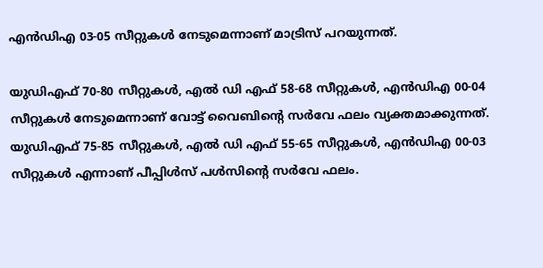എന്‍ഡിഎ 03-05 സീറ്റുകള്‍ നേടുമെന്നാണ് മാട്രിസ് പറയുന്നത്.

യുഡിഎഫ് 70-80 സീറ്റുകള്‍, എല്‍ ഡി എഫ് 58-68 സീറ്റുകള്‍, എന്‍ഡിഎ 00-04 സീറ്റുകള്‍ നേടുമെന്നാണ് വോട്ട് വൈബിന്റെ സര്‍വേ ഫലം വ്യക്തമാക്കുന്നത്. യുഡിഎഫ് 75-85 സീറ്റുകള്‍, എല്‍ ഡി എഫ് 55-65 സീറ്റുകള്‍, എന്‍ഡിഎ 00-03 സീറ്റുകള്‍ എന്നാണ് പീപ്പിള്‍സ് പള്‍സിന്റെ സര്‍വേ ഫലം.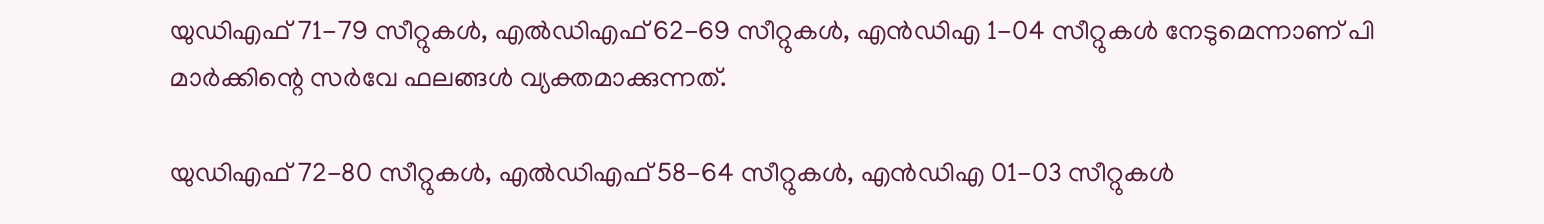യുഡിഎഫ് 71-79 സീറ്റുകള്‍, എല്‍ഡിഎഫ് 62-69 സീറ്റുകള്‍, എന്‍ഡിഎ 1-04 സീറ്റുകള്‍ നേടുമെന്നാണ് പി മാര്‍ക്കിന്റെ സര്‍വേ ഫലങ്ങള്‍ വ്യക്തമാക്കുന്നത്.

യുഡിഎഫ് 72-80 സീറ്റുകള്‍, എല്‍ഡിഎഫ് 58-64 സീറ്റുകള്‍, എന്‍ഡിഎ 01-03 സീറ്റുകള്‍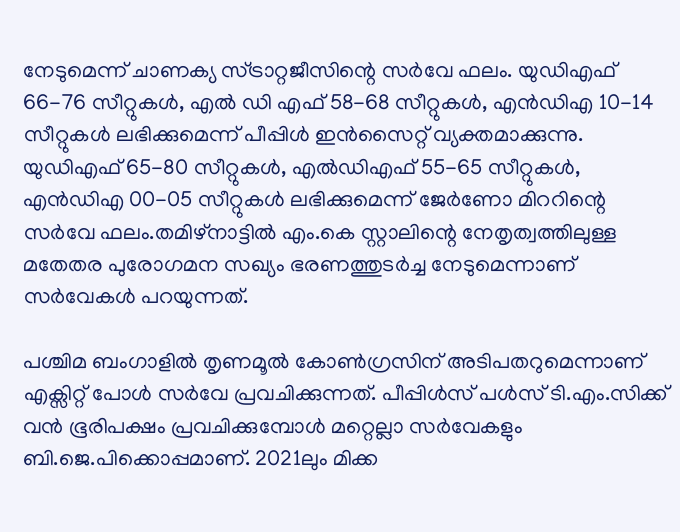നേടുമെന്ന് ചാണക്യ സ്ട്രാറ്റജീസിന്റെ സര്‍വേ ഫലം. യുഡിഎഫ് 66-76 സീറ്റുകള്‍, എല്‍ ഡി എഫ് 58-68 സീറ്റുകള്‍, എന്‍ഡിഎ 10-14 സീറ്റുകള്‍ ലഭിക്കുമെന്ന് പീപ്പിള്‍ ഇന്‍സൈറ്റ് വ്യക്തമാക്കുന്നു. യുഡിഎഫ് 65-80 സീറ്റുകള്‍, എല്‍ഡിഎഫ് 55-65 സീറ്റുകള്‍, എന്‍ഡിഎ 00-05 സീറ്റുകള്‍ ലഭിക്കുമെന്ന് ജേര്‍ണോ മിററിന്റെ സര്‍വേ ഫലം.തമിഴ്നാട്ടില്‍ എം.കെ സ്റ്റാലിന്റെ നേതൃത്വത്തിലുള്ള മതേതര പുരോഗമന സഖ്യം ഭരണത്തുടര്‍ച്ച നേടുമെന്നാണ് സര്‍വേകള്‍ പറയുന്നത്.

പശ്ചിമ ബംഗാളില്‍ തൃണമൂല്‍ കോണ്‍ഗ്രസിന് അടിപതറുമെന്നാണ് എക്സിറ്റ് പോള്‍ സര്‍വേ പ്രവചിക്കുന്നത്. പീപ്പിള്‍സ് പള്‍സ് ടി.എം.സിക്ക് വന്‍ ഭൂരിപക്ഷം പ്രവചിക്കുമ്പോള്‍ മറ്റെല്ലാ സര്‍വേകളും ബി.ജെ.പിക്കൊപ്പമാണ്. 2021ലും മിക്ക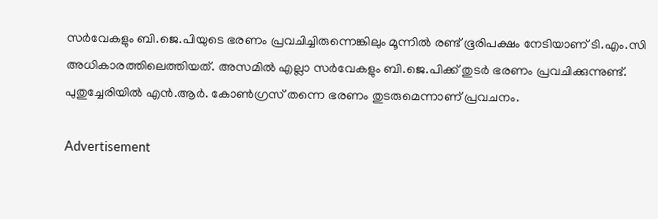സര്‍വേകളും ബി.ജെ.പിയുടെ ഭരണം പ്രവചിച്ചിരുന്നെങ്കിലും മൂന്നില്‍ രണ്ട് ഭൂരിപക്ഷം നേടിയാണ് ടി.എം.സി അധികാരത്തിലെത്തിയത്. അസമില്‍ എല്ലാ സര്‍വേകളും ബി.ജെ.പിക്ക് തുടര്‍ ഭരണം പ്രവചിക്കുന്നുണ്ട്. പുതുച്ചേരിയില്‍ എന്‍.ആര്‍. കോണ്‍ഗ്രസ് തന്നെ ഭരണം തുടരുമെന്നാണ് പ്രവചനം.

Advertisement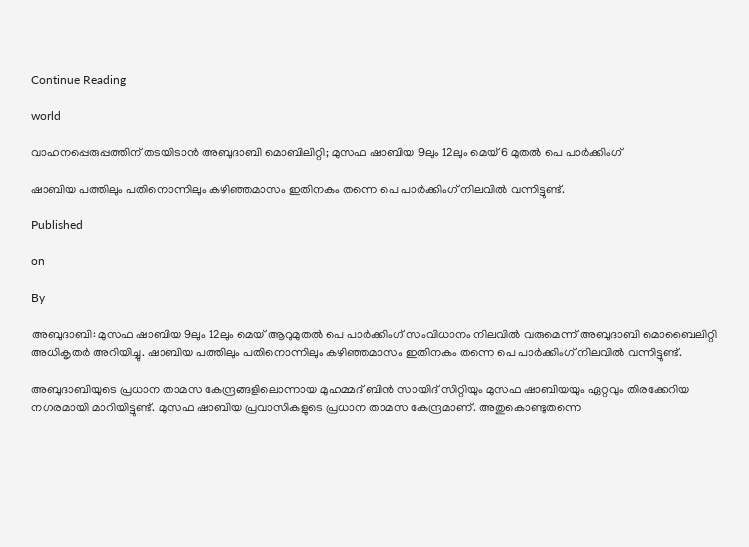Continue Reading

world

വാഹനപ്പെരുപ്പത്തിന് തടയിടാന്‍ അബുദാബി മൊബിലിറ്റി; മുസഫ ഷാബിയ 9ലും 12ലും മെയ് 6 മുതല്‍ പെ പാര്‍ക്കിംഗ്

ഷാബിയ പത്തിലും പതിനൊന്നിലും കഴിഞ്ഞമാസം ഇതിനകം തന്നെ പെ പാര്‍ക്കിംഗ് നിലവില്‍ വന്നിട്ടുണ്ട്.

Published

on

By

അബുദാബി: മുസഫ ഷാബിയ 9ലും 12ലും മെയ് ആറുമുതല്‍ പെ പാര്‍ക്കിംഗ് സംവിധാനം നിലവില്‍ വരുമെന്ന് അബുദാബി മൊബൈലിറ്റി അധികൃതര്‍ അറിയിച്ചു. ഷാബിയ പത്തിലും പതിനൊന്നിലും കഴിഞ്ഞമാസം ഇതിനകം തന്നെ പെ പാര്‍ക്കിംഗ് നിലവില്‍ വന്നിട്ടുണ്ട്.

അബുദാബിയുടെ പ്രധാന താമസ കേന്ദ്രങ്ങളിലൊന്നായ മുഹമ്മദ് ബിന്‍ സായിദ് സിറ്റിയും മുസഫ ഷാബിയയും ഏറ്റവും തിരക്കേറിയ നഗരമായി മാറിയിട്ടുണ്ട്. മുസഫ ഷാബിയ പ്രവാസികളുടെ പ്രധാന താമസ കേന്ദ്രമാണ്. അതുകൊണ്ടുതന്നെ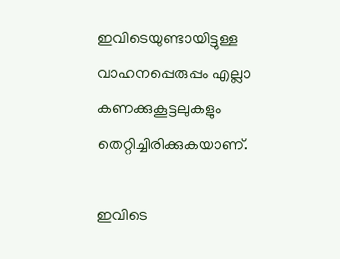ഇവിടെയുണ്ടായിട്ടുള്ള വാഹനപ്പെരുപ്പം എല്ലാ കണക്കുകൂട്ടലുകളും തെറ്റിച്ചിരിക്കുകയാണ്.

ഇവിടെ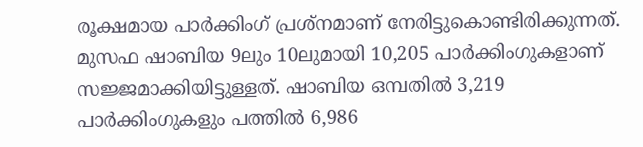രൂക്ഷമായ പാര്‍ക്കിംഗ് പ്രശ്‌നമാണ് നേരിട്ടുകൊണ്ടിരിക്കുന്നത്. മുസഫ ഷാബിയ 9ലും 10ലുമായി 10,205 പാര്‍ക്കിംഗുകളാണ് സജ്ജമാക്കിയിട്ടുള്ളത്. ഷാബിയ ഒമ്പതില്‍ 3,219 പാര്‍ക്കിംഗുകളും പത്തില്‍ 6,986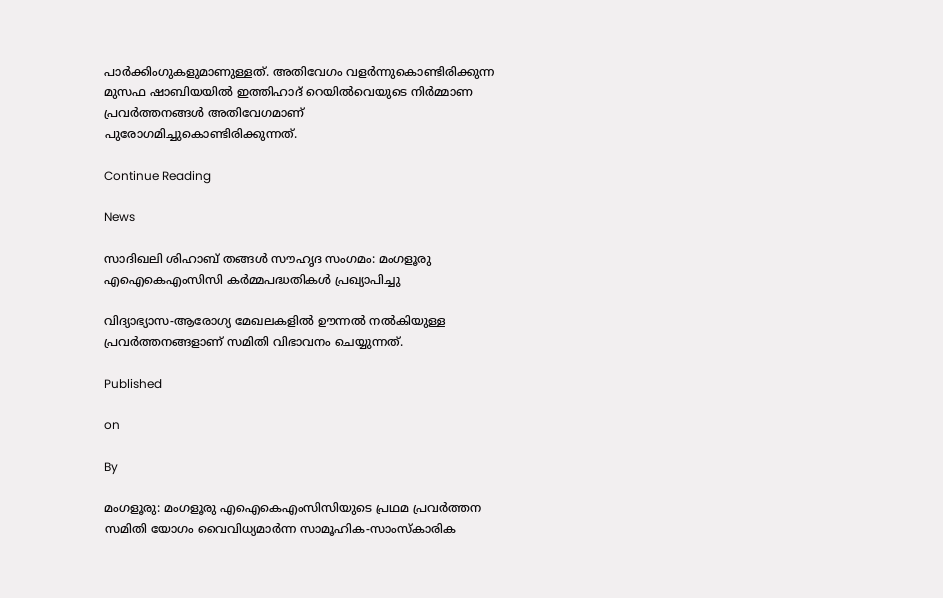പാര്‍ക്കിംഗുകളുമാണുള്ളത്. അതിവേഗം വളര്‍ന്നുകൊണ്ടിരിക്കുന്ന മുസഫ ഷാബിയയില്‍ ഇത്തിഹാദ് റെയില്‍വെയുടെ നിര്‍മ്മാണ പ്രവര്‍ത്തനങ്ങള്‍ അതിവേഗമാണ് പുരോഗമിച്ചുകൊണ്ടിരിക്കുന്നത്.

Continue Reading

News

സാദിഖലി ശിഹാബ് തങ്ങള്‍ സൗഹൃദ സംഗമം: മംഗളൂരു എഐകെഎംസിസി കര്‍മ്മപദ്ധതികള്‍ പ്രഖ്യാപിച്ചു

വിദ്യാഭ്യാസ-ആരോഗ്യ മേഖലകളില്‍ ഊന്നല്‍ നല്‍കിയുള്ള പ്രവര്‍ത്തനങ്ങളാണ് സമിതി വിഭാവനം ചെയ്യുന്നത്.

Published

on

By

മംഗളൂരു: മംഗളൂരു എഐകെഎംസിസിയുടെ പ്രഥമ പ്രവര്‍ത്തന സമിതി യോഗം വൈവിധ്യമാര്‍ന്ന സാമൂഹിക-സാംസ്‌കാരിക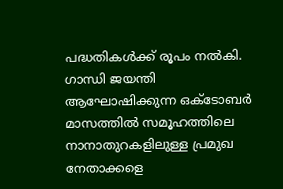പദ്ധതികള്‍ക്ക് രൂപം നല്‍കി. ഗാന്ധി ജയന്തി ആഘോഷിക്കുന്ന ഒക്ടോബര്‍ മാസത്തില്‍ സമൂഹത്തിലെ നാനാതുറകളിലുള്ള പ്രമുഖ നേതാക്കളെ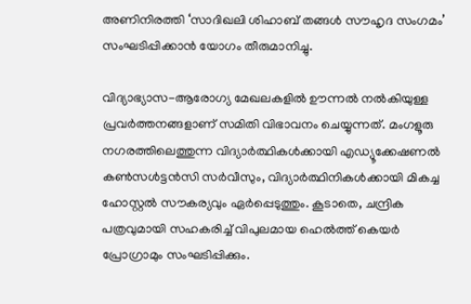അണിനിരത്തി ‘സാദിഖലി ശിഹാബ് തങ്ങള്‍ സൗഹൃദ സംഗമം’ സംഘടിപ്പിക്കാന്‍ യോഗം തീരുമാനിച്ചു.

വിദ്യാഭ്യാസ-ആരോഗ്യ മേഖലകളില്‍ ഊന്നല്‍ നല്‍കിയുള്ള പ്രവര്‍ത്തനങ്ങളാണ് സമിതി വിഭാവനം ചെയ്യുന്നത്. മംഗളൂരു നഗരത്തിലെത്തുന്ന വിദ്യാര്‍ത്ഥികള്‍ക്കായി എഡ്യൂക്കേഷണല്‍ കണ്‍സള്‍ട്ടന്‍സി സര്‍വീസും, വിദ്യാര്‍ത്ഥിനികള്‍ക്കായി മികച്ച ഹോസ്റ്റല്‍ സൗകര്യവും ഏര്‍പ്പെടുത്തും. കൂടാതെ, ചന്ദ്രിക പത്രവുമായി സഹകരിച്ച് വിപുലമായ ഹെല്‍ത്ത് കെയര്‍ പ്രോഗ്രാമും സംഘടിപ്പിക്കും.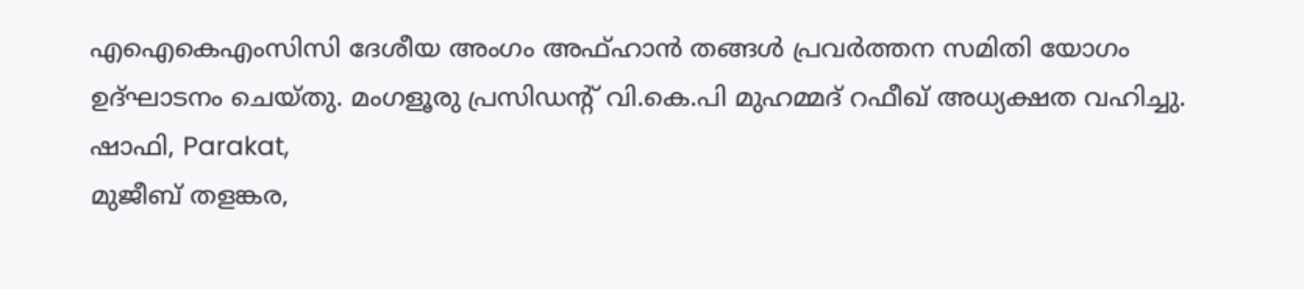എഐകെഎംസിസി ദേശീയ അംഗം അഫ്ഹാന്‍ തങ്ങള്‍ പ്രവര്‍ത്തന സമിതി യോഗം ഉദ്ഘാടനം ചെയ്തു. മംഗളൂരു പ്രസിഡന്റ് വി.കെ.പി മുഹമ്മദ് റഫീഖ് അധ്യക്ഷത വഹിച്ചു. ഷാഫി, Parakat,
മുജീബ് തളങ്കര,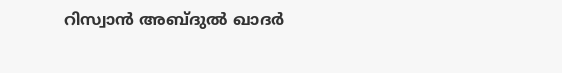റിസ്വാന്‍ അബ്ദുല്‍ ഖാദര്‍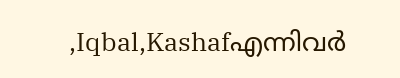,Iqbal,Kashafഎന്നിവര്‍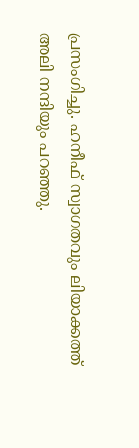പ്രസംഗിച്ചു. ഹനീഫ് സ്വാഗതവും ലിയാക്കത്ത് അലി നന്ദിയും പറഞ്ഞു.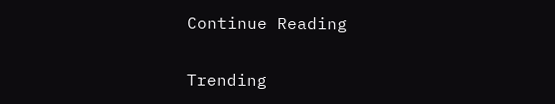Continue Reading

Trending